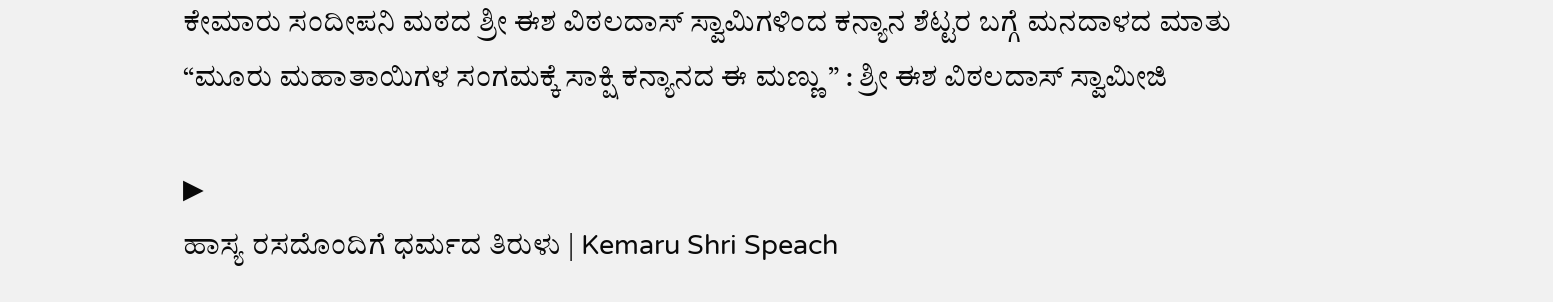ಕೇಮಾರು ಸಂದೀಪನಿ ಮಠದ ಶ್ರೀ ಈಶ ವಿಠಲದಾಸ್ ಸ್ವಾಮಿಗಳಿಂದ ಕನ್ಯಾನ ಶೆಟ್ಟರ ಬಗ್ಗೆ ಮನದಾಳದ ಮಾತು
“ಮೂರು ಮಹಾತಾಯಿಗಳ ಸಂಗಮಕ್ಕೆ ಸಾಕ್ಷಿ ಕನ್ಯಾನದ ಈ ಮಣ್ಣು ” : ಶ್ರೀ ಈಶ ವಿಠಲದಾಸ್ ಸ್ವಾಮೀಜಿ

▶
ಹಾಸ್ಯ ರಸದೊಂದಿಗೆ ಧರ್ಮದ ತಿರುಳು | Kemaru Shri Speach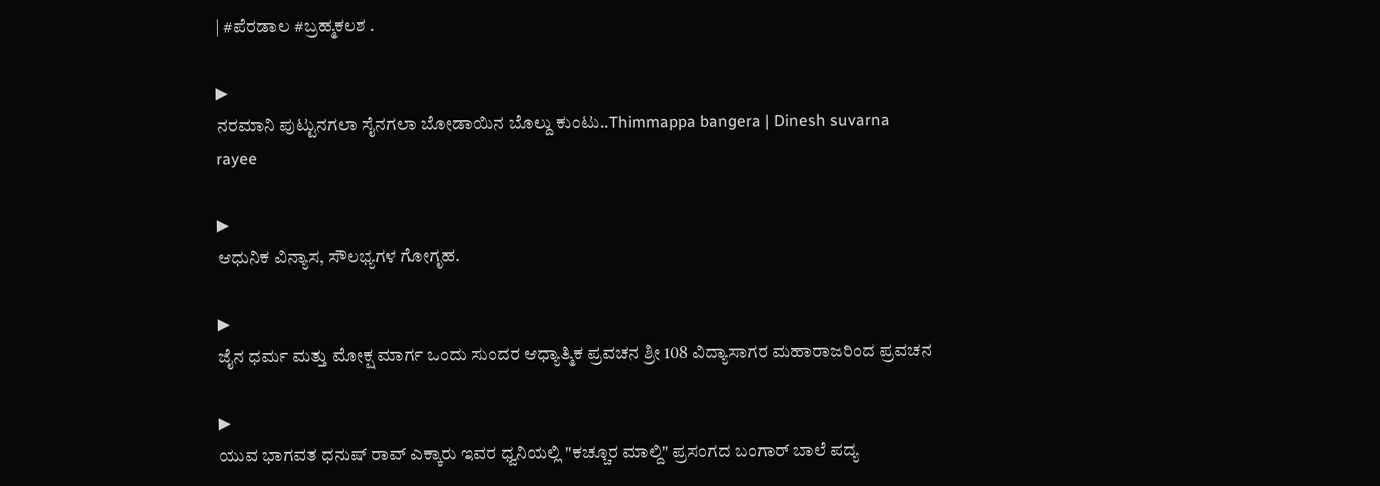| #ಪೆರಡಾಲ #ಬ್ರಹ್ಮಕಲಶ .

▶
ನರಮಾನಿ ಪುಟ್ಟುನಗಲಾ ಸೈನಗಲಾ ಬೋಡಾಯಿನ ಬೊಲ್ದು ಕುಂಟು..Thimmappa bangera | Dinesh suvarna rayee

▶
ಆಧುನಿಕ ವಿನ್ಯಾಸ, ಸೌಲಭ್ಯಗಳ ಗೋಗೃಹ.

▶
ಜೈನ ಧರ್ಮ ಮತ್ತು ಮೋಕ್ಷ ಮಾರ್ಗ ಒಂದು ಸುಂದರ ಆಧ್ಯಾತ್ಮಿಕ ಪ್ರವಚನ ಶ್ರೀ 108 ವಿದ್ಯಾಸಾಗರ ಮಹಾರಾಜರಿಂದ ಪ್ರವಚನ

▶
ಯುವ ಭಾಗವತ ಧನುಷ್ ರಾವ್ ಎಕ್ಕಾರು ಇವರ ಧ್ವನಿಯಲ್ಲಿ "ಕಚ್ಚೂರ ಮಾಲ್ದಿ" ಪ್ರಸಂಗದ ಬಂಗಾರ್ ಬಾಲೆ ಪದ್ಯ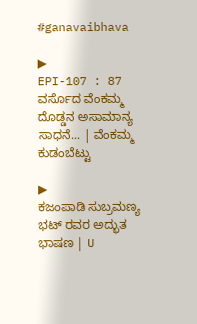#ganavaibhava

▶
EPI-107 : 87 ವರ್ಸೊದ ವೆಂಕಮ್ಮ ದೊಡ್ಡನ ಅಸಾಮಾನ್ಯ ಸಾಧನೆ... | ವೆಂಕಮ್ಮ ಕುಡಂಬೆಟ್ಟು

▶
ಕಜಂಪಾಡಿ ಸುಬ್ರಮಣ್ಯ ಭಟ್ ರವರ ಅದ್ಭುತ ಭಾಷಣ | U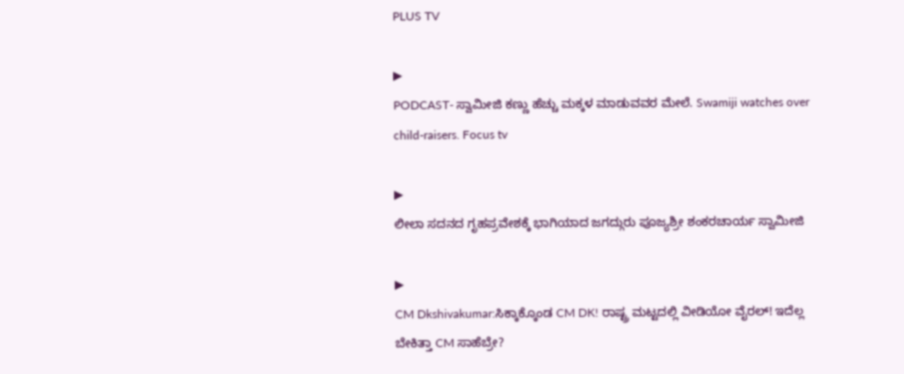PLUS TV

▶
PODCAST- ಸ್ವಾಮೀಜಿ ಕಣ್ಣು ಹೆಚ್ಚು ಮಕ್ಕಳ ಮಾಡುವವರ ಮೇಲೆ. Swamiji watches over child-raisers. Focus tv

▶
ಲೀಲಾ ಸದನದ ಗೃಹಪ್ರವೇಶಕ್ಕೆ ಭಾಗಿಯಾದ ಜಗದ್ಗುರು ಪೂಜ್ಯಶ್ರೀ ಶಂಕರಚಾರ್ಯ ಸ್ವಾಮೀಜಿ

▶
CM Dkshivakumar:ಸಿಕ್ಕಾಕ್ಕೊಂಡ CM DK! ರಾಷ್ಟ್ರ ಮಟ್ಟದಲ್ಲಿ ವೀಡಿಯೋ ವೈರಲ್! ಇದೆಲ್ಲ ಬೇಕಿತ್ತಾ CM ಸಾಹೆಬ್ರೇ?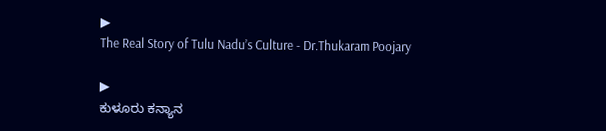▶
The Real Story of Tulu Nadu’s Culture - Dr.Thukaram Poojary

▶
ಕುಳೂರು ಕನ್ಯಾನ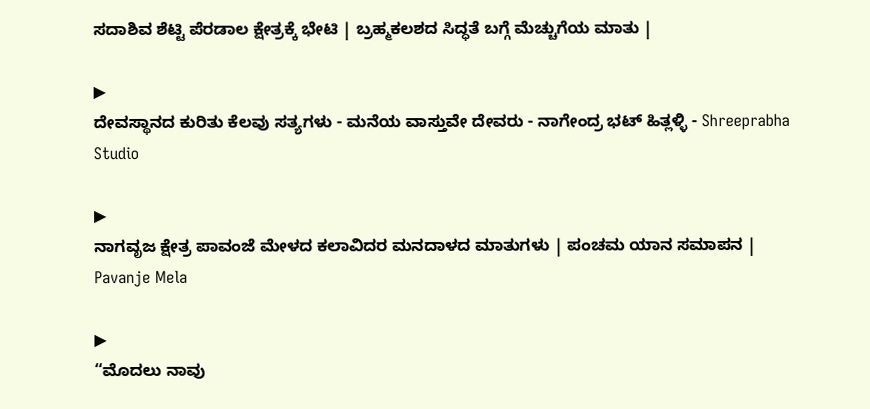ಸದಾಶಿವ ಶೆಟ್ಟಿ ಪೆರಡಾಲ ಕ್ಷೇತ್ರಕ್ಕೆ ಭೇಟಿ | ಬ್ರಹ್ಮಕಲಶದ ಸಿದ್ಧತೆ ಬಗ್ಗೆ ಮೆಚ್ಚುಗೆಯ ಮಾತು |

▶
ದೇವಸ್ಥಾನದ ಕುರಿತು ಕೆಲವು ಸತ್ಯಗಳು - ಮನೆಯ ವಾಸ್ತುವೇ ದೇವರು - ನಾಗೇಂದ್ರ ಭಟ್ ಹಿತ್ಲಳ್ಳಿ - Shreeprabha Studio

▶
ನಾಗವೃಜ ಕ್ಷೇತ್ರ ಪಾವಂಜೆ ಮೇಳದ ಕಲಾವಿದರ ಮನದಾಳದ ಮಾತುಗಳು | ಪಂಚಮ ಯಾನ ಸಮಾಪನ | Pavanje Mela

▶
“ಮೊದಲು ನಾವು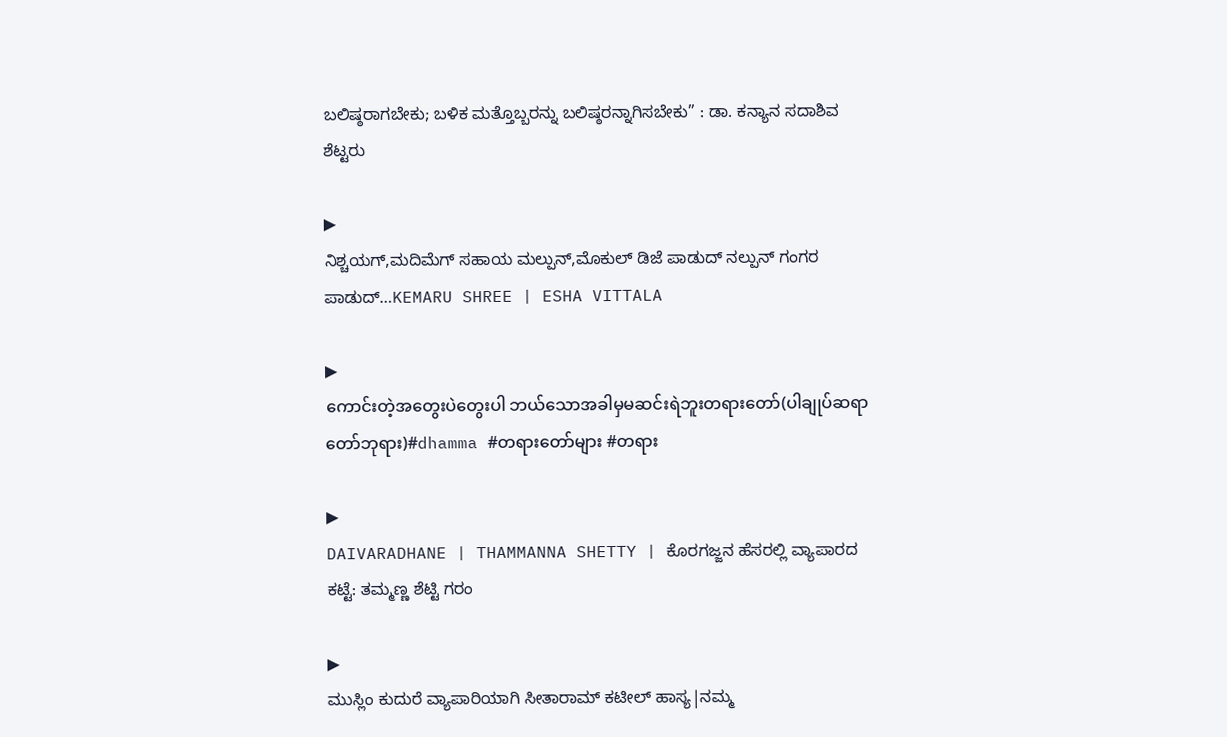ಬಲಿಷ್ಠರಾಗಬೇಕು; ಬಳಿಕ ಮತ್ತೊಬ್ಬರನ್ನು ಬಲಿಷ್ಠರನ್ನಾಗಿಸಬೇಕು” : ಡಾ. ಕನ್ಯಾನ ಸದಾಶಿವ ಶೆಟ್ಟರು

▶
ನಿಶ್ಚಯಗ್,ಮದಿಮೆಗ್ ಸಹಾಯ ಮಲ್ಪುನ್,ಮೊಕುಲ್ ಡಿಜೆ ಪಾಡುದ್ ನಲ್ಪುನ್ ಗಂಗರ ಪಾಡುದ್…KEMARU SHREE | ESHA VITTALA

▶
ကောင်းတဲ့အတွေးပဲတွေးပါ ဘယ်သောအခါမှမဆင်းရဲဘူးတရားတော်(ပါချုပ်ဆရာတော်ဘုရား)#dhamma #တရားတော်များ #တရား

▶
DAIVARADHANE | THAMMANNA SHETTY | ಕೊರಗಜ್ಜನ ಹೆಸರಲ್ಲಿ ವ್ಯಾಪಾರದ ಕಟ್ಟೆ: ತಮ್ಮಣ್ಣ ಶೆಟ್ಟಿ ಗರಂ

▶
ಮುಸ್ಲಿಂ ಕುದುರೆ ವ್ಯಾಪಾರಿಯಾಗಿ ಸೀತಾರಾಮ್ ಕಟೀಲ್ ಹಾಸ್ಯ|ನಮ್ಮ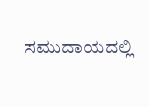ಸಮುದಾಯದಲ್ಲಿ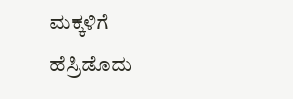ಮಕ್ಕಳಿಗೆ ಹೆಸ್ರಿಡೊದು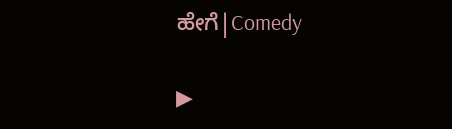ಹೇಗೆ|Comedy

▶